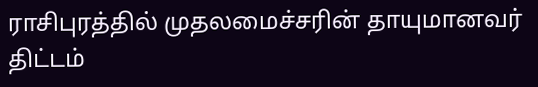ராசிபுரத்தில் முதலமைச்சரின் தாயுமானவர் திட்டம்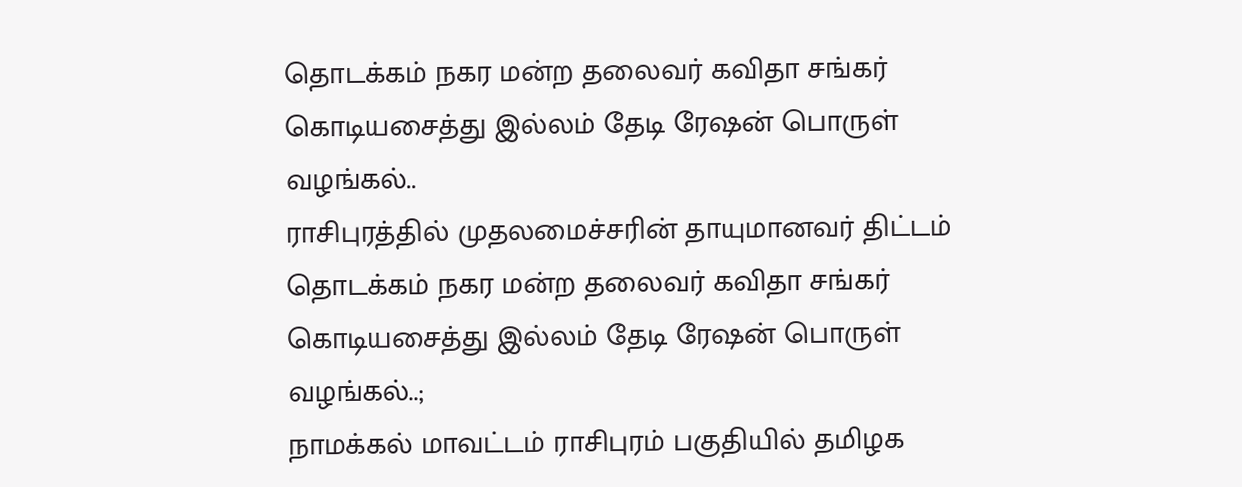தொடக்கம் நகர மன்ற தலைவர் கவிதா சங்கர் கொடியசைத்து இல்லம் தேடி ரேஷன் பொருள் வழங்கல்..
ராசிபுரத்தில் முதலமைச்சரின் தாயுமானவர் திட்டம் தொடக்கம் நகர மன்ற தலைவர் கவிதா சங்கர் கொடியசைத்து இல்லம் தேடி ரேஷன் பொருள் வழங்கல்..;
நாமக்கல் மாவட்டம் ராசிபுரம் பகுதியில் தமிழக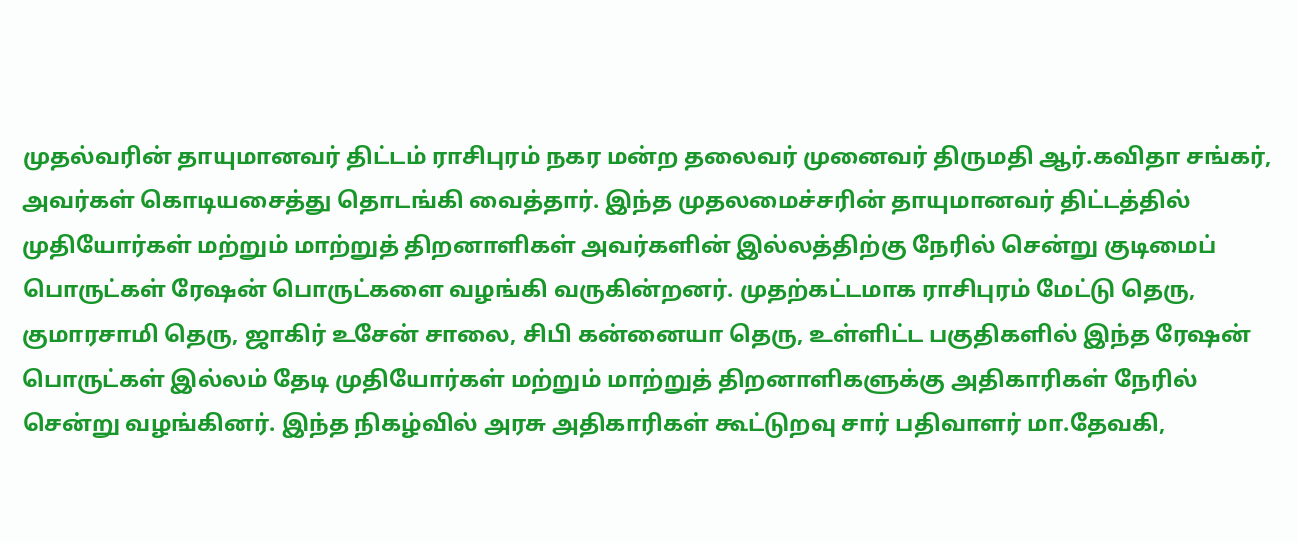முதல்வரின் தாயுமானவர் திட்டம் ராசிபுரம் நகர மன்ற தலைவர் முனைவர் திருமதி ஆர்.கவிதா சங்கர், அவர்கள் கொடியசைத்து தொடங்கி வைத்தார். இந்த முதலமைச்சரின் தாயுமானவர் திட்டத்தில் முதியோர்கள் மற்றும் மாற்றுத் திறனாளிகள் அவர்களின் இல்லத்திற்கு நேரில் சென்று குடிமைப் பொருட்கள் ரேஷன் பொருட்களை வழங்கி வருகின்றனர். முதற்கட்டமாக ராசிபுரம் மேட்டு தெரு, குமாரசாமி தெரு, ஜாகிர் உசேன் சாலை, சிபி கன்னையா தெரு, உள்ளிட்ட பகுதிகளில் இந்த ரேஷன் பொருட்கள் இல்லம் தேடி முதியோர்கள் மற்றும் மாற்றுத் திறனாளிகளுக்கு அதிகாரிகள் நேரில் சென்று வழங்கினர். இந்த நிகழ்வில் அரசு அதிகாரிகள் கூட்டுறவு சார் பதிவாளர் மா.தேவகி,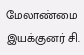மேலாண்மை இயக்குனர் சி.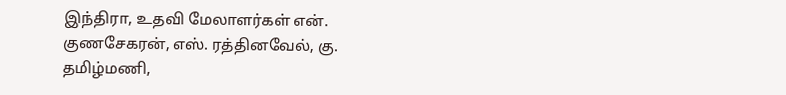இந்திரா, உதவி மேலாளர்கள் என். குணசேகரன், எஸ். ரத்தினவேல், கு. தமிழ்மணி,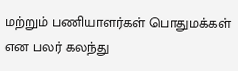மற்றும் பணியாளர்கள் பொதுமக்கள் என பலர் கலந்து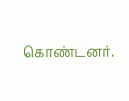கொண்டனர்.